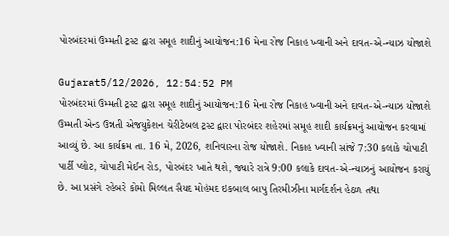પોરબંદરમાં ઉમ્મતી ટ્રસ્ટ દ્વારા સમૂહ શાદીનું આયોજન:16 મેના રોજ નિકાહ ખ્વાની અને દાવત-એ-ન્યાઝ યોજાશે

Gujarat5/12/2026, 12:54:52 PM
પોરબંદરમાં ઉમ્મતી ટ્રસ્ટ દ્વારા સમૂહ શાદીનું આયોજન:16 મેના રોજ નિકાહ ખ્વાની અને દાવત-એ-ન્યાઝ યોજાશે
ઉમ્મતી એન્ડ ઉન્નતી એજયુકેશન ચેરીટેબલ ટ્રસ્ટ દ્વારા પોરબંદર શહેરમાં સમૂહ શાદી કાર્યક્રમનું આયોજન કરવામાં આવ્યું છે. આ કાર્યક્રમ તા. 16 મે, 2026, શનિવારના રોજ યોજાશે. નિકાહ ખ્વાની સાંજે 7:30 કલાકે ચોપાટી પાર્ટી પ્લોટ, ચોપાટી મેઈન રોડ, પોરબંદર ખાતે થશે, જ્યારે રાત્રે 9:00 કલાકે દાવત-એ-ન્યાઝનું આયોજન કરાયું છે. આ પ્રસંગે રહેબરે કોમો મિલ્લત સૈયદ મોહંમદ ઇકબાલ બાપુ તિરમીઝીના માર્ગદર્શન હેઠળ તથા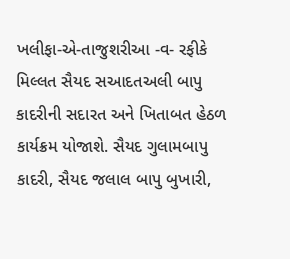ખલીફા-એ-તાજુશરીઆ -વ- રફીકે મિલ્લત સૈયદ સઆદતઅલી બાપુ કાદરીની સદારત અને ખિતાબત હેઠળ કાર્યક્રમ યોજાશે. સૈયદ ગુલામબાપુ કાદરી, સૈયદ જલાલ બાપુ બુખારી,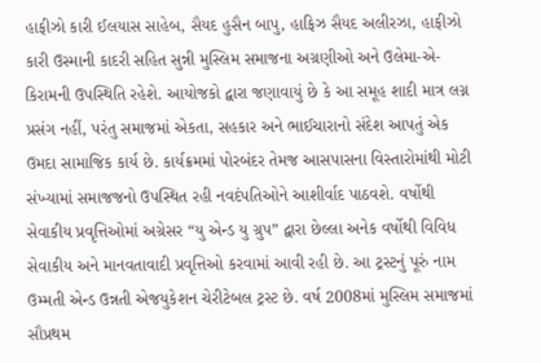હાફીઝો કારી ઈલયાસ સાહેબ, સૈયદ હુસૈન બાપુ, હાફિઝ સૈયદ અલીરઝા, હાફીઝો કારી ઉસ્માની કાદરી સહિત સુન્ની મુસ્લિમ સમાજના અગ્રણીઓ અને ઉલેમા-એ-કિરામની ઉપસ્થિતિ રહેશે. આયોજકો દ્વારા જણાવાયું છે કે આ સમૂહ શાદી માત્ર લગ્ન પ્રસંગ નહીં, પરંતુ સમાજમાં એકતા, સહકાર અને ભાઈચારાનો સંદેશ આપતું એક ઉમદા સામાજિક કાર્ય છે. કાર્યક્રમમાં પોરબંદર તેમજ આસપાસના વિસ્તારોમાંથી મોટી સંખ્યામાં સમાજજનો ઉપસ્થિત રહી નવદંપતિઓને આશીર્વાદ પાઠવશે. વર્ષોથી સેવાકીય પ્રવૃત્તિઓમાં અગ્રેસર “યુ એન્ડ યુ ગ્રુપ” દ્વારા છેલ્લા અનેક વર્ષોથી વિવિધ સેવાકીય અને માનવતાવાદી પ્રવૃત્તિઓ કરવામાં આવી રહી છે. આ ટ્રસ્ટનું પૂરું નામ ઉમ્મતી એન્ડ ઉન્નતી એજયુકેશન ચેરીટેબલ ટ્રસ્ટ છે. વર્ષ 2008માં મુસ્લિમ સમાજમાં સૌપ્રથમ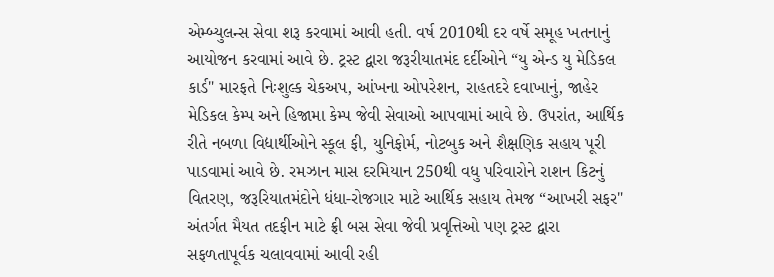એમ્બ્યુલન્સ સેવા શરૂ કરવામાં આવી હતી. વર્ષ 2010થી દર વર્ષે સમૂહ ખતનાનું આયોજન કરવામાં આવે છે. ટ્રસ્ટ દ્વારા જરૂરીયાતમંદ દર્દીઓને “યુ એન્ડ યુ મેડિકલ કાર્ડ" મારફતે નિઃશુલ્ક ચેકઅપ, આંખના ઓપરેશન, રાહતદરે દવાખાનું, જાહેર મેડિકલ કેમ્પ અને હિજામા કેમ્પ જેવી સેવાઓ આપવામાં આવે છે. ઉપરાંત, આર્થિક રીતે નબળા વિદ્યાર્થીઓને સ્કૂલ ફી, યુનિફોર્મ, નોટબુક અને શૈક્ષણિક સહાય પૂરી પાડવામાં આવે છે. રમઝાન માસ દરમિયાન 250થી વધુ પરિવારોને રાશન કિટનું વિતરણ, જરૂરિયાતમંદોને ધંધા-રોજગાર માટે આર્થિક સહાય તેમજ “આખરી સફર" અંતર્ગત મૈયત તદફીન માટે ફ્રી બસ સેવા જેવી પ્રવૃત્તિઓ પણ ટ્રસ્ટ દ્વારા સફળતાપૂર્વક ચલાવવામાં આવી રહી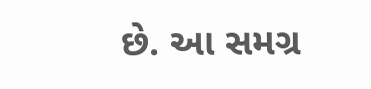છે. આ સમગ્ર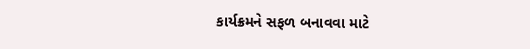કાર્યક્રમને સફળ બનાવવા માટે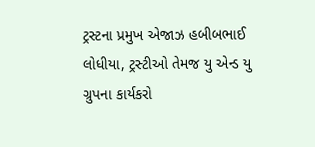ટ્રસ્ટના પ્રમુખ એજાઝ હબીબભાઈ લોધીયા, ટ્રસ્ટીઓ તેમજ યુ એન્ડ યુ ગ્રુપના કાર્યકરો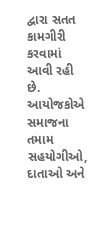દ્વારા સતત કામગીરી કરવામાં આવી રહી છે. આયોજકોએ સમાજના તમામ સહયોગીઓ, દાતાઓ અને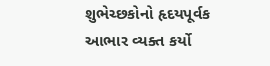શુભેચ્છકોનો હૃદયપૂર્વક આભાર વ્યક્ત કર્યો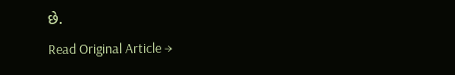છે.
Read Original Article →